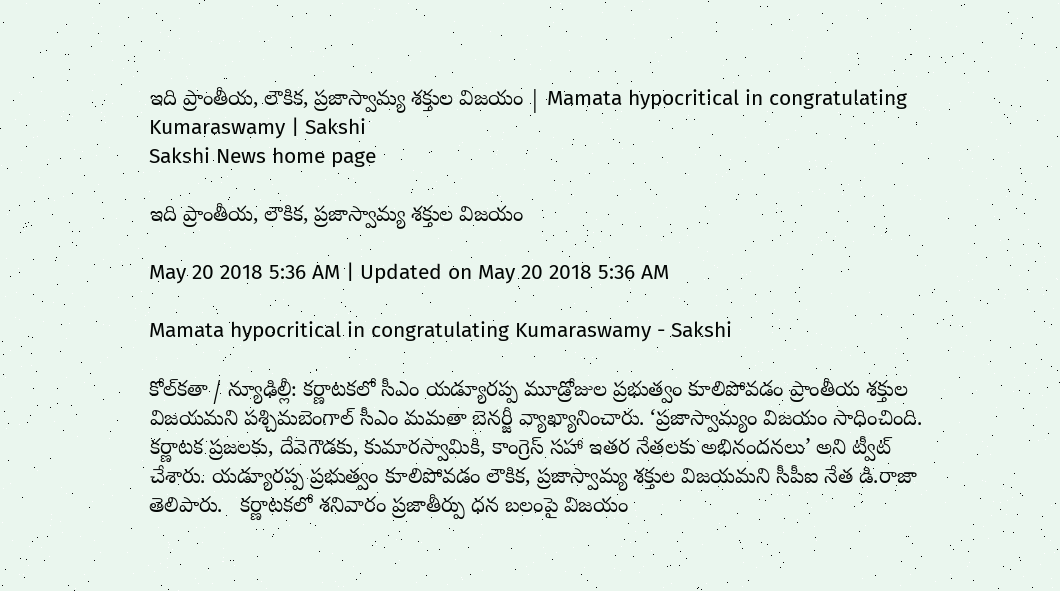ఇది ప్రాంతీయ, లౌకిక, ప్రజాస్వామ్య శక్తుల విజయం | Mamata hypocritical in congratulating Kumaraswamy | Sakshi
Sakshi News home page

ఇది ప్రాంతీయ, లౌకిక, ప్రజాస్వామ్య శక్తుల విజయం

May 20 2018 5:36 AM | Updated on May 20 2018 5:36 AM

Mamata hypocritical in congratulating Kumaraswamy - Sakshi

కోల్‌కతా / న్యూఢిల్లీ: కర్ణాటకలో సీఎం యడ్యూరప్ప మూడ్రోజుల ప్రభుత్వం కూలిపోవడం ప్రాంతీయ శక్తుల విజయమని పశ్చిమబెంగాల్‌ సీఎం మమతా బెనర్జీ వ్యాఖ్యానించారు. ‘ప్రజాస్వామ్యం విజయం సాధించింది. కర్ణాటక ప్రజలకు, దేవెగౌడకు, కుమారస్వామికి, కాంగ్రెస్‌ సహా ఇతర నేతలకు అభినందనలు’ అని ట్వీట్‌ చేశారు. యడ్యూరప్ప ప్రభుత్వం కూలిపోవడం లౌకిక, ప్రజాస్వామ్య శక్తుల విజయమని సీపీఐ నేత డి.రాజా తెలిపారు.   కర్ణాటకలో శనివారం ప్రజాతీర్పు ధన బలంపై విజయం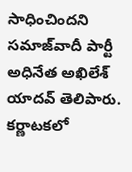సాధించిందని సమాజ్‌వాదీ పార్టీ అధినేత అఖిలేశ్‌ యాదవ్‌ తెలిపారు. కర్ణాటకలో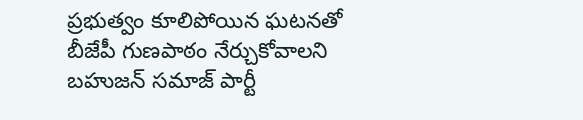ప్రభుత్వం కూలిపోయిన ఘటనతో బీజేపీ గుణపాఠం నేర్చుకోవాలని బహుజన్‌ సమాజ్‌ పార్టీ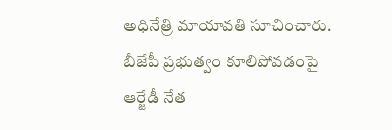అధినేత్రి మాయావతి సూచించారు. బీజేపీ ప్రభుత్వం కూలిపోవడంపై ఆర్జేడీ నేత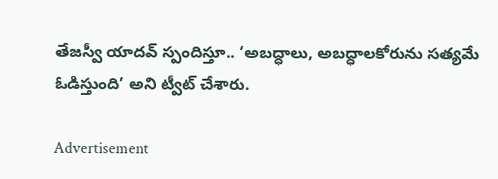తేజస్వీ యాదవ్‌ స్పందిస్తూ.. ‘అబద్ధాలు, అబద్ధాలకోరును సత్యమే ఓడిస్తుంది’ అని ట్వీట్‌ చేశారు.

Advertisement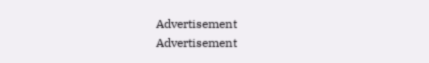Advertisement
Advertisement